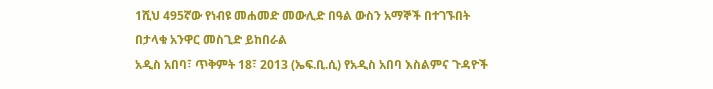1ሺህ 495ኛው የነብዩ መሐመድ መውሊድ በዓል ውስን አማኞች በተገኙበት በታላቁ አንዋር መስጊድ ይከበራል
አዲስ አበባ፣ ጥቅምት 18፣ 2013 (ኤፍ.ቢ.ሲ) የአዲስ አበባ እስልምና ጉዳዮች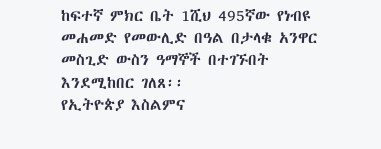ከፍተኛ ምክር ቤት 1ሺህ 495ኛው የነብዩ መሐመድ የመውሊድ በዓል በታላቁ አንዋር መስጊድ ውስን ዓማኞች በተገኙበት እንደሚከበር ገለጸ፡፡
የኢትዮጵያ እስልምና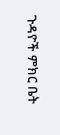ጉዳዮች ምክር ቤት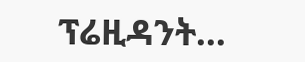ፕሬዚዳንት…